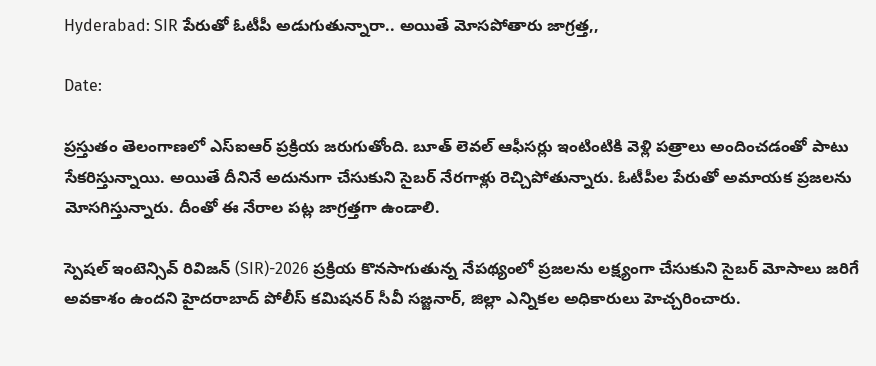Hyderabad: SIR పేరుతో ఓటీపీ అడుగుతున్నారా.. అయితే మోసపోతారు జాగ్రత్త,,

Date:

ప్రస్తుతం తెలంగాణలో ఎస్ఐఆర్ ప్రక్రియ జరుగుతోంది. బూత్ లెవల్ ఆఫీసర్లు ఇంటింటికి వెళ్లి పత్రాలు అందించడంతో పాటు సేకరిస్తున్నాయి. అయితే దీనినే అదునుగా చేసుకుని సైబర్ నేరగాళ్లు రెచ్చిపోతున్నారు. ఓటీపీల పేరుతో అమాయక ప్రజలను మోసగిస్తున్నారు. దీంతో ఈ నేరాల పట్ల జాగ్రత్తగా ఉండాలి.

స్పెషల్ ఇంటెన్సివ్ రివిజన్ (SIR)-2026 ప్రక్రియ కొనసాగుతున్న నేపథ్యంలో ప్రజలను లక్ష్యంగా చేసుకుని సైబర్ మోసాలు జరిగే అవకాశం ఉందని హైదరాబాద్ పోలీస్ కమిషనర్ సీవీ సజ్జనార్, జిల్లా ఎన్నికల అధికారులు హెచ్చరించారు.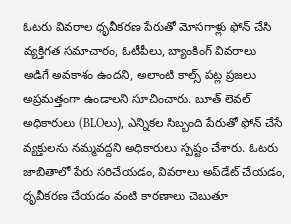ఓటరు వివరాల ధృవీకరణ పేరుతో మోసగాళ్లు ఫోన్ చేసి వ్యక్తిగత సమాచారం, ఓటీపీలు, బ్యాంకింగ్ వివరాలు అడిగే అవకాశం ఉందని, అలాంటి కాల్స్ పట్ల ప్రజలు అప్రమత్తంగా ఉండాలని సూచించారు. బూత్ లెవల్ అధికారులు (BLOలు), ఎన్నికల సిబ్బంది పేరుతో ఫోన్ చేసే వ్యక్తులను నమ్మవద్దని అధికారులు స్పష్టం చేశారు. ఓటరు జాబితాలో పేరు సరిచేయడం, వివరాలు అప్‌డేట్ చేయడం, ధృవీకరణ చేయడం వంటి కారణాలు చెబుతూ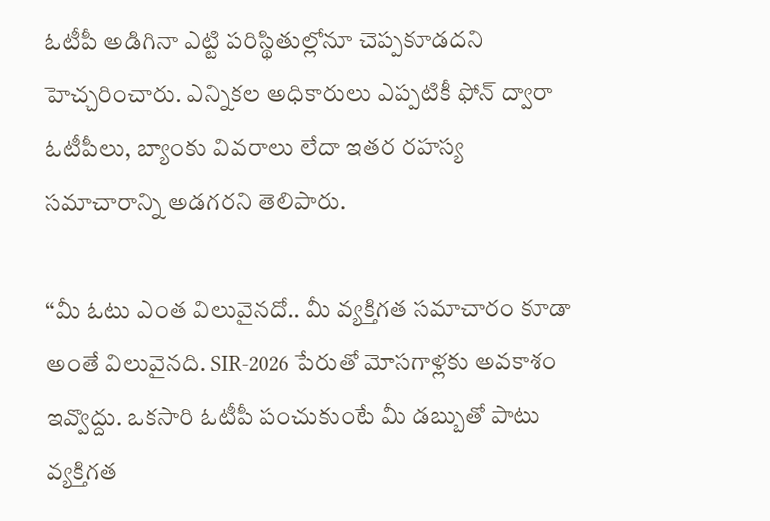ఓటీపీ అడిగినా ఎట్టి పరిస్థితుల్లోనూ చెప్పకూడదని హెచ్చరించారు. ఎన్నికల అధికారులు ఎప్పటికీ ఫోన్ ద్వారా ఓటీపీలు, బ్యాంకు వివరాలు లేదా ఇతర రహస్య సమాచారాన్ని అడగరని తెలిపారు.

“మీ ఓటు ఎంత విలువైనదో.. మీ వ్యక్తిగత సమాచారం కూడా అంతే విలువైనది. SIR-2026 పేరుతో మోసగాళ్లకు అవకాశం ఇవ్వొద్దు. ఒకసారి ఓటీపీ పంచుకుంటే మీ డబ్బుతో పాటు వ్యక్తిగత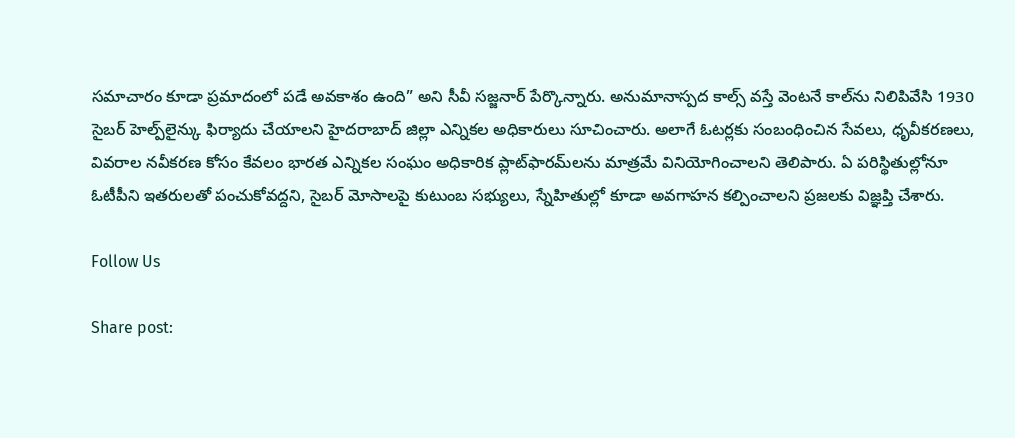సమాచారం కూడా ప్రమాదంలో పడే అవకాశం ఉంది” అని సీవీ సజ్జనార్ పేర్కొన్నారు. అనుమానాస్పద కాల్స్ వస్తే వెంటనే కాల్‌ను నిలిపివేసి 1930 సైబర్ హెల్ప్‌లైన్కు ఫిర్యాదు చేయాలని హైదరాబాద్ జిల్లా ఎన్నికల అధికారులు సూచించారు. అలాగే ఓటర్లకు సంబంధించిన సేవలు, ధృవీకరణలు, వివరాల నవీకరణ కోసం కేవలం భారత ఎన్నికల సంఘం అధికారిక ప్లాట్‌ఫారమ్‌లను మాత్రమే వినియోగించాలని తెలిపారు. ఏ పరిస్థితుల్లోనూ ఓటీపీని ఇతరులతో పంచుకోవద్దని, సైబర్ మోసాలపై కుటుంబ సభ్యులు, స్నేహితుల్లో కూడా అవగాహన కల్పించాలని ప్రజలకు విజ్ఞప్తి చేశారు.

Follow Us

Share post: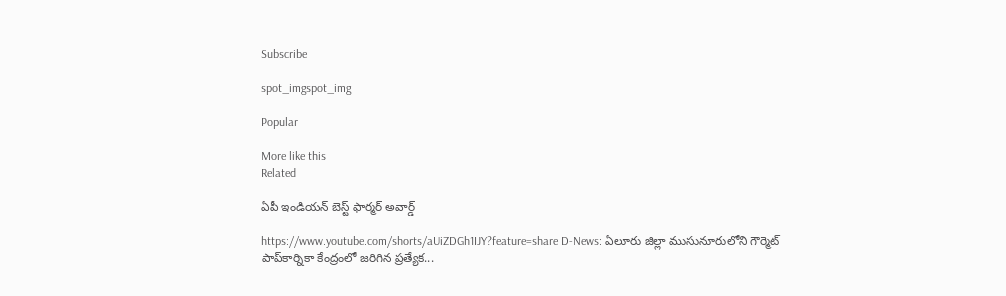Subscribe

spot_imgspot_img

Popular

More like this
Related

ఏపీ ఇండియన్ బెస్ట్ ఫార్మర్ అవార్డ్

https://www.youtube.com/shorts/aUiZDGh1IJY?feature=share D-News: ఏలూరు జిల్లా ముసునూరులోని గౌర్మెట్ పాప్‌కార్నికా కేంద్రంలో జరిగిన ప్రత్యేక...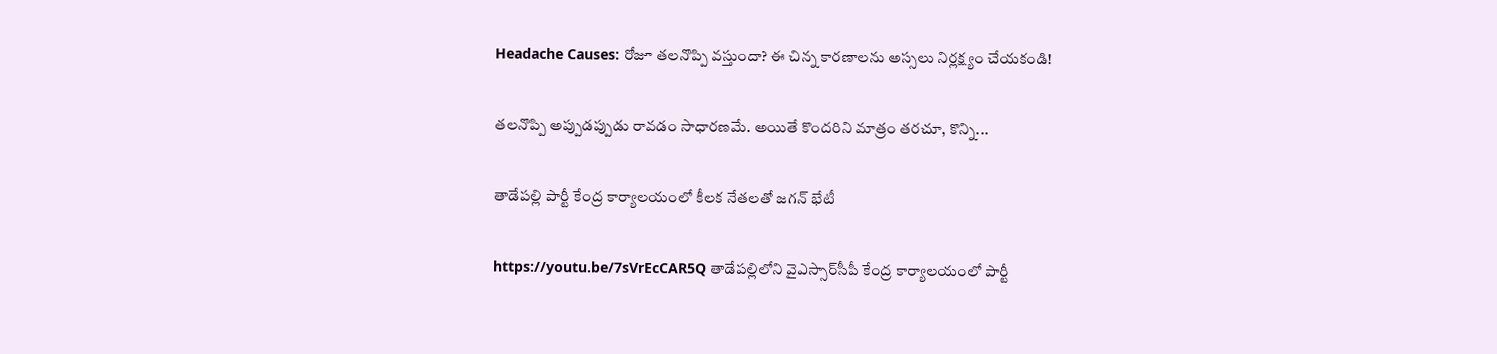Headache Causes: రోజూ తలనొప్పి వస్తుందా? ఈ చిన్న కారణాలను అస్సలు నిర్లక్ష్యం చేయకండి!

తలనొప్పి అప్పుడప్పుడు రావడం సాధారణమే. అయితే కొందరిని మాత్రం తరచూ, కొన్ని...

తాడేపల్లి పార్టీ కేంద్ర కార్యాలయంలో కీలక నేతలతో జగన్ భేటీ

https://youtu.be/7sVrEcCAR5Q తాడేపల్లిలోని వైఎస్సార్‌సీపీ కేంద్ర కార్యాలయంలో పార్టీ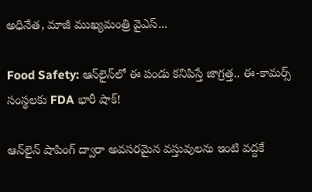అధినేత, మాజీ ముఖ్యమంత్రి వైఎస్‌...

Food Safety: ఆన్‌లైన్‌లో ఈ పండు కనిపిస్తే జాగ్రత్త.. ఈ-కామర్స్ సంస్థలకు FDA భారీ షాక్!

ఆన్‌లైన్ షాపింగ్‌ ద్వారా అవసరమైన వస్తువులను ఇంటి వద్దకే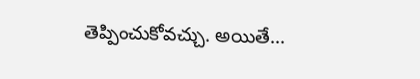తెప్పించుకోవచ్చు. అయితే...